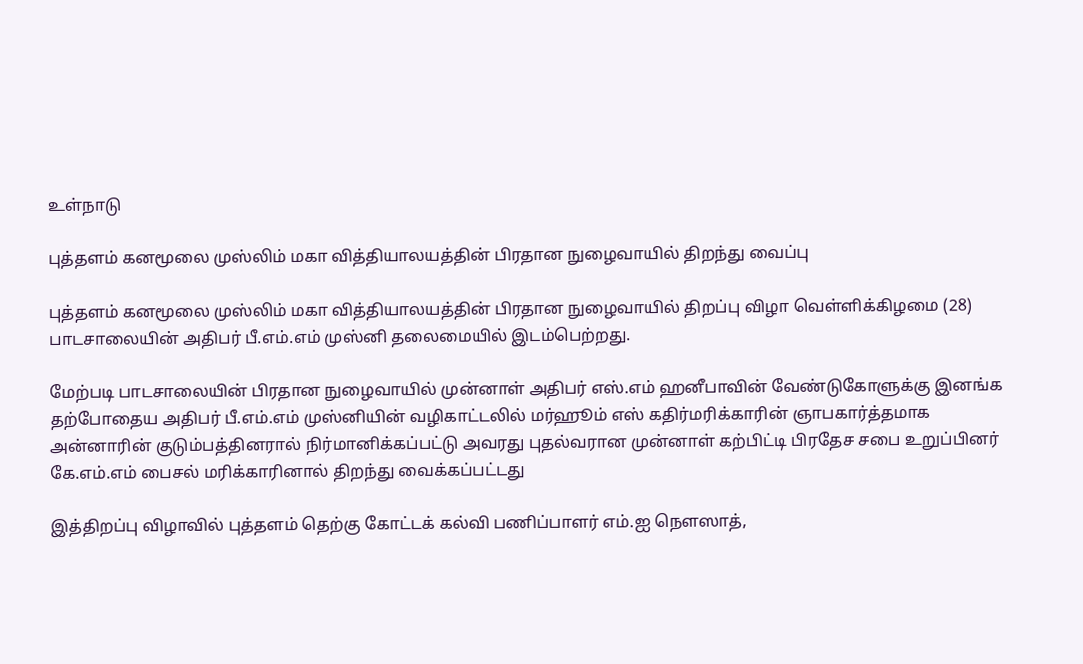உள்நாடு

புத்தளம் கனமூலை முஸ்லிம் மகா வித்தியாலயத்தின் பிரதான நுழைவாயில் திறந்து வைப்பு

புத்தளம் கனமூலை முஸ்லிம் மகா வித்தியாலயத்தின் பிரதான நுழைவாயில் திறப்பு விழா வெள்ளிக்கிழமை (28) பாடசாலையின் அதிபர் பீ.எம்.எம் முஸ்னி தலைமையில் இடம்பெற்றது.

மேற்படி பாடசாலையின் பிரதான நுழைவாயில் முன்னாள் அதிபர் எஸ்.எம் ஹனீபாவின் வேண்டுகோளுக்கு இனங்க தற்போதைய அதிபர் பீ.எம்.எம் முஸ்னியின் வழிகாட்டலில் மர்ஹூம் எஸ் கதிர்மரிக்காரின் ஞாபகார்த்தமாக அன்னாரின் குடும்பத்தினரால் நிர்மானிக்கப்பட்டு அவரது புதல்வரான முன்னாள் கற்பிட்டி பிரதேச சபை உறுப்பினர் கே.எம்.எம் பைசல் மரிக்காரினால் திறந்து வைக்கப்பட்டது

இத்திறப்பு விழாவில் புத்தளம் தெற்கு கோட்டக் கல்வி பணிப்பாளர் எம்.ஐ நௌஸாத்,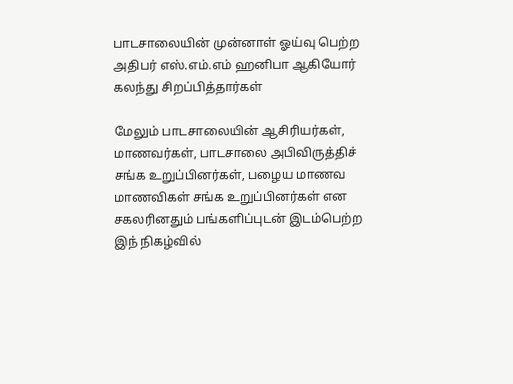பாடசாலையின் முன்னாள் ஓய்வு பெற்ற அதிபர் எஸ்.எம்.எம் ஹனிபா ஆகியோர் கலந்து சிறப்பித்தார்கள்

மேலும் பாடசாலையின் ஆசிரியர்கள், மாணவர்கள், பாடசாலை அபிவிருத்திச் சங்க உறுப்பினர்கள், பழைய மாணவ மாணவிகள் சங்க உறுப்பினர்கள் என சகலரினதும் பங்களிப்புடன் இடம்பெற்ற இந் நிகழ்வில்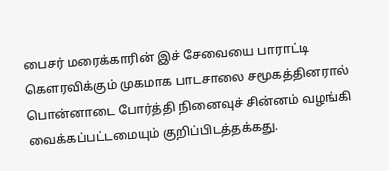பைசர் மரைக்காரின் இச் சேவையை பாராட்டி கௌரவிக்கும் முகமாக பாடசாலை சமூகத்தினரால் பொன்னாடை போர்த்தி நினைவுச் சின்னம் வழங்கி வைக்கப்பட்டமையும் குறிப்பிடத்தக்கது.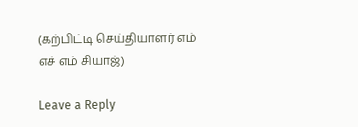(கற்பிட்டி செய்தியாளர் எம் எச் எம் சியாஜ்)

Leave a Reply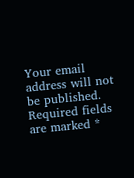Your email address will not be published. Required fields are marked *